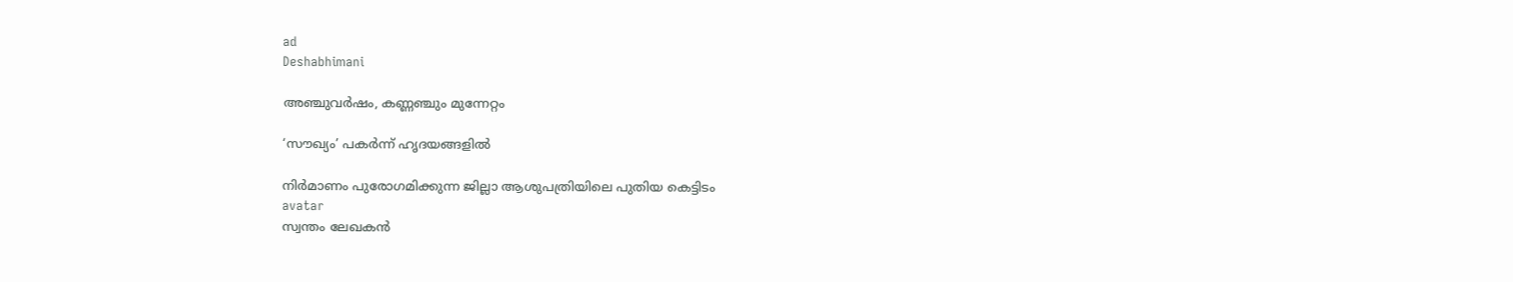ad
Deshabhimani

അഞ്ചുവർഷം, കണ്ണഞ്ചും മുന്നേറ്റം

‘സ‍ൗഖ്യം’ പകർന്ന്‌ ഹൃദയങ്ങളിൽ

നിര്‍മാണം പുരോഗമിക്കുന്ന ജില്ലാ ആശുപത്രിയിലെ പുതിയ കെട്ടിടം
avatar
സ്വന്തം ലേഖകൻ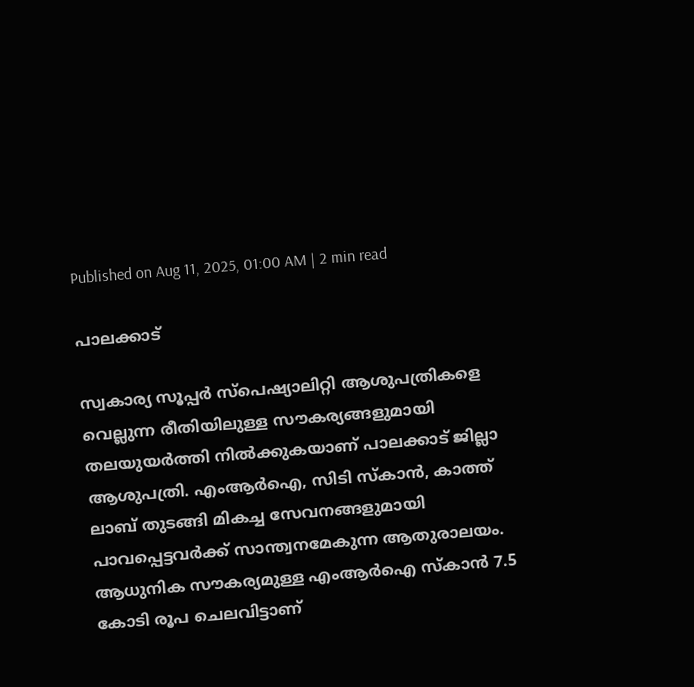Published on Aug 11, 2025, 01:00 AM | 2 min read

പാലക്കാട്

സ്വകാര്യ സൂപ്പർ സ്പെഷ്യാലിറ്റി ആശുപത്രികളെ വെല്ലുന്ന രീതിയിലുള്ള സ‍ൗകര്യങ്ങളുമായി തലയുയർത്തി നിൽക്കുകയാണ് പാലക്കാട് ജില്ലാ ആശുപത്രി. എംആർഐ, സിടി സ്കാൻ, കാത്ത് ലാബ് തുടങ്ങി മികച്ച സേവനങ്ങളുമായി പാവപ്പെട്ടവർക്ക്‌ സാന്ത്വനമേകുന്ന ആതുരാലയം. ആധുനിക സൗകര്യമുള്ള എംആർഐ സ്കാൻ 7.5 കോടി രൂപ ചെലവിട്ടാണ്‌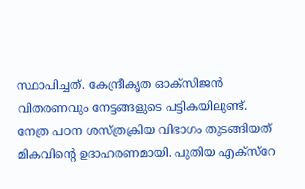സ്ഥാപിച്ചത്. കേന്ദ്രീകൃത ഓക്സിജൻ വിതരണവും നേട്ടങ്ങളുടെ പട്ടികയിലുണ്ട്. നേത്ര പഠന ശസ്ത്രക്രിയ വിഭാഗം തുടങ്ങിയത് മികവിന്റെ ഉദാഹരണമായി. പുതിയ എക്സ്‌റേ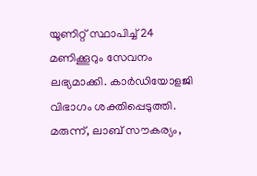യൂണിറ്റ് സ്ഥാപിച്ച് 24 മണിക്കൂറും സേവനം ലഭ്യമാക്കി. കാർഡിയോളജി വിഭാഗം ശക്തിപ്പെടുത്തി. മരുന്ന്, ലാബ് സൗകര്യം,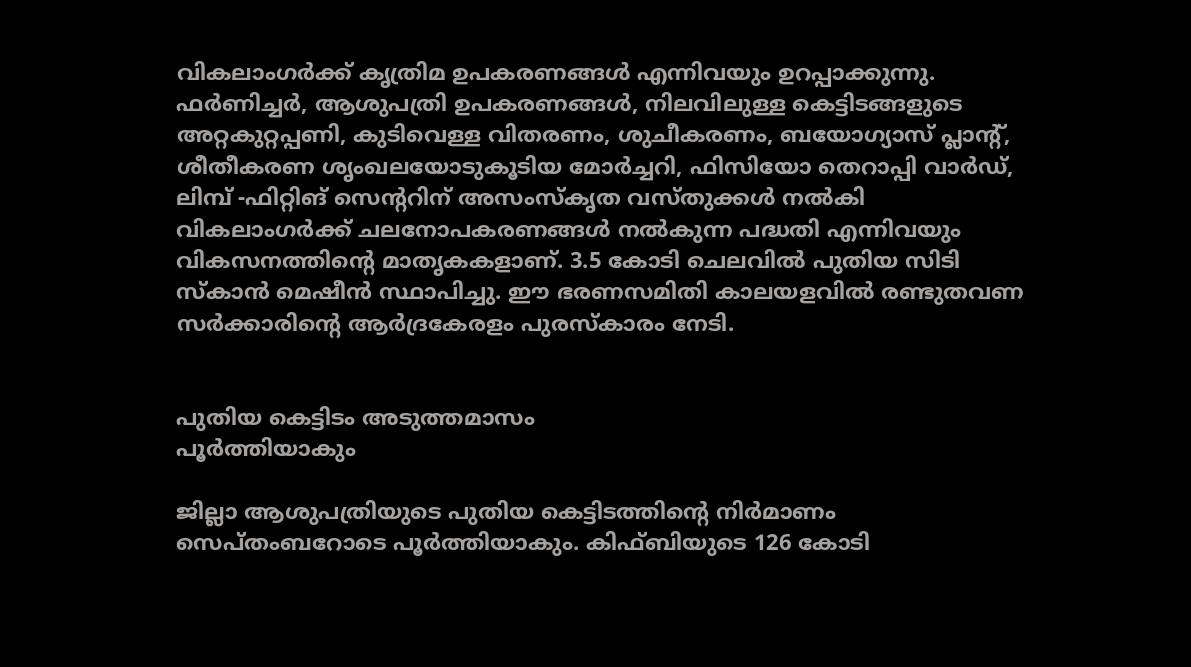വികലാംഗർക്ക് കൃത്രിമ ഉപകരണങ്ങൾ എന്നിവയും ഉറപ്പാക്കുന്നു. ഫർണിച്ചർ, ആശുപത്രി ഉപകരണങ്ങൾ, നിലവിലുള്ള കെട്ടിടങ്ങളുടെ അറ്റകുറ്റപ്പണി, കുടിവെള്ള വിതരണം, ശുചീകരണം, ബയോഗ്യാസ് പ്ലാന്റ്, ശീതീകരണ ശൃംഖലയോടുകൂടിയ മോർച്ചറി, ഫിസിയോ തെറാപ്പി വാർഡ്, ലിമ്പ് -ഫിറ്റിങ് സെന്ററിന് അസംസ്കൃത വസ്തുക്കൾ നൽകി വികലാംഗർക്ക് ചലനോപകരണങ്ങൾ നൽകുന്ന പദ്ധതി എന്നിവയും വികസനത്തിന്റെ മാതൃകകളാണ്. 3.5 കോടി ചെലവിൽ പുതിയ സിടി സ്കാൻ മെഷീൻ സ്ഥാപിച്ചു. ഈ ഭരണസമിതി കാലയളവിൽ രണ്ടുതവണ സർക്കാരിന്റെ ആർദ്രകേരളം പുരസ്കാരം നേടി.


പുതിയ കെട്ടിടം അടുത്തമാസം
പൂര്‍ത്തിയാകും

ജില്ലാ ആശുപത്രിയുടെ പുതിയ കെട്ടിടത്തിന്റെ നിർമാണം സെപ്തംബറോടെ പൂര്‍ത്തിയാകും. കിഫ്ബിയുടെ 126 കോടി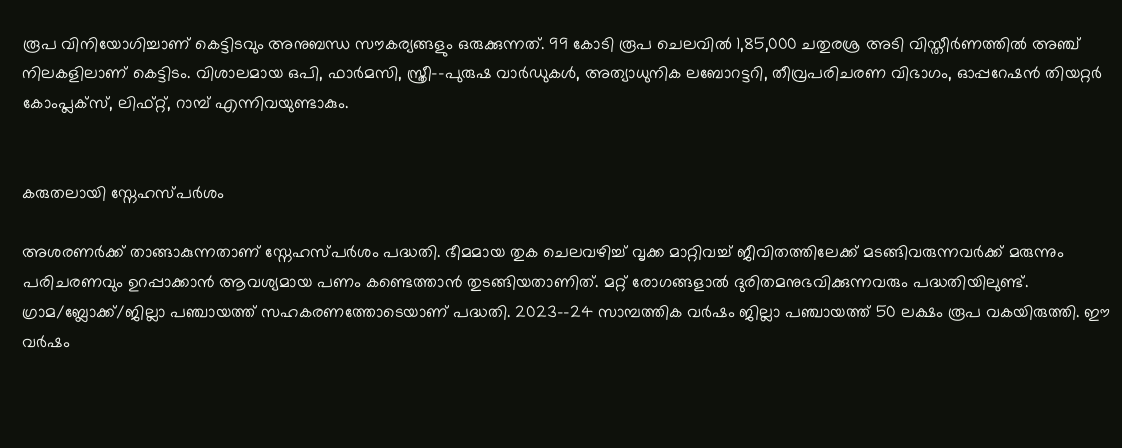രൂപ വിനിയോഗിച്ചാണ്‌ കെട്ടിടവും അനുബന്ധ സ‍ൗകര്യങ്ങളും ഒരുക്കുന്നത്‌. 99 കോടി രൂപ ചെലവിൽ 1,85,000 ചതുരശ്ര അടി വിസ്തീര്‍ണത്തില്‍ അഞ്ച് നിലകളിലാണ് കെട്ടിടം. വിശാലമായ ഒപി, ഫാര്‍മസി, സ്ത്രീ-–പുരുഷ വാര്‍ഡുകള്‍, അത്യാധുനിക ലബോറട്ടറി, തീവ്രപരിചരണ വിഭാഗം, ഓപ്പറേഷന്‍ തിയറ്റര്‍ കോംപ്ലക്സ്, ലിഫ്റ്റ്, റാമ്പ് എന്നിവയുണ്ടാകും.


കരുതലായി സ്നേഹസ്പർശം

അശരണർക്ക്‌ താങ്ങാകുന്നതാണ്‌ സ്നേഹസ്പർശം പദ്ധതി. ഭീമമായ തുക ചെലവഴിച്ച് വൃക്ക മാറ്റിവച്ച് ജീവിതത്തിലേക്ക് മടങ്ങിവരുന്നവർക്ക് മരുന്നും പരിചരണവും ഉറപ്പാക്കാൻ ആവശ്യമായ പണം കണ്ടെത്താൻ തുടങ്ങിയതാണിത്‌. മറ്റ് രോഗങ്ങളാൽ ദുരിതമനുഭവിക്കുന്നവരും പദ്ധതിയിലുണ്ട്. ഗ്രാമ/ബ്ലോക്ക്/ജില്ലാ പഞ്ചായത്ത് സഹകരണത്തോടെയാണ് പദ്ധതി. 2023-–24 സാമ്പത്തിക വർഷം ജില്ലാ പഞ്ചായത്ത് 50 ലക്ഷം രൂപ വകയിരുത്തി. ഈ വർഷം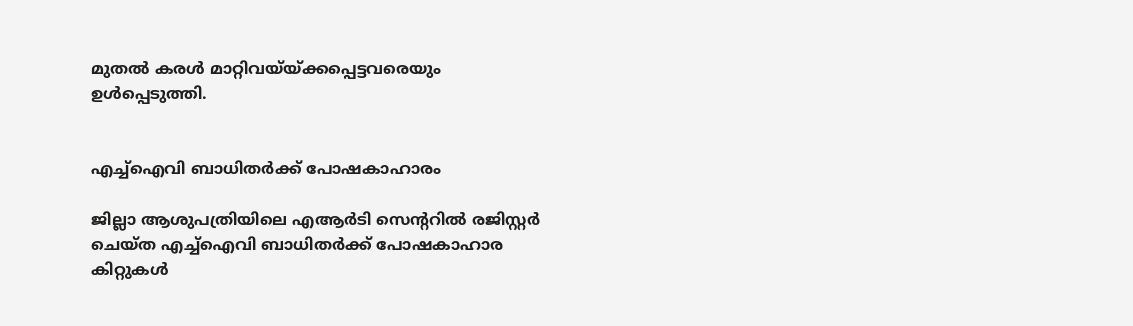മുതൽ കരൾ മാറ്റിവയ്‌യ്ക്കപ്പെട്ടവരെയും ഉൾപ്പെടുത്തി.


എച്ച്ഐവി ബാധിതർക്ക് പോഷകാഹാരം

ജില്ലാ ആശുപത്രിയിലെ എആർടി സെന്ററിൽ രജിസ്റ്റർ ചെയ്ത എച്ച്ഐവി ബാധിതർക്ക് പോഷകാഹാര കിറ്റുകൾ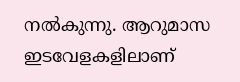നൽകുന്നു. ആറുമാസ ഇടവേളകളിലാണ്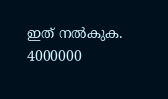ഇത് നൽകുക. 4000000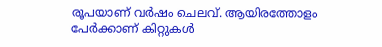രൂപയാണ് വർഷം ചെലവ്. ആയിരത്തോളം പേർക്കാണ് കിറ്റുകൾ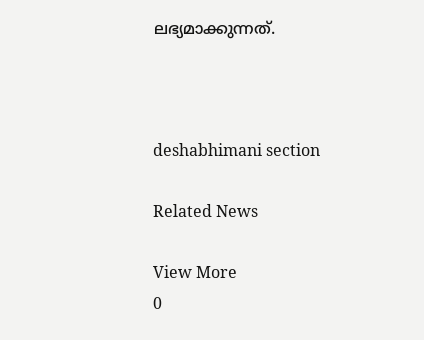ലഭ്യമാക്കുന്നത്.



deshabhimani section

Related News

View More
0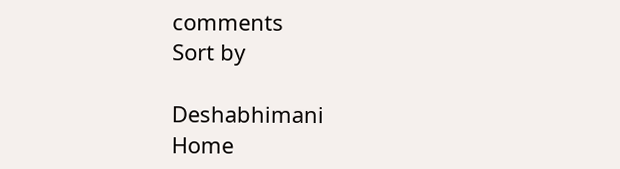comments
Sort by

Deshabhimani
Home